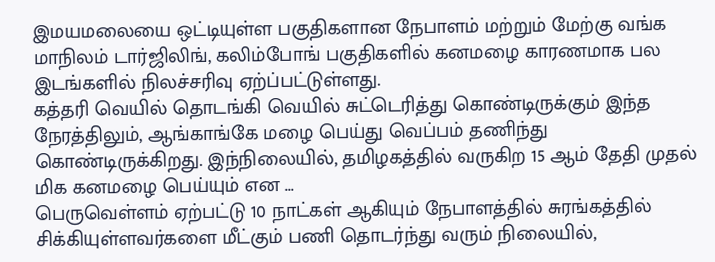இமயமலையை ஒட்டியுள்ள பகுதிகளான நேபாளம் மற்றும் மேற்கு வங்க மாநிலம் டார்ஜிலிங், கலிம்போங் பகுதிகளில் கனமழை காரணமாக பல இடங்களில் நிலச்சரிவு ஏற்ப்பட்டுள்ளது.
கத்தரி வெயில் தொடங்கி வெயில் சுட்டெரித்து கொண்டிருக்கும் இந்த நேரத்திலும், ஆங்காங்கே மழை பெய்து வெப்பம் தணிந்து கொண்டிருக்கிறது. இந்நிலையில், தமிழகத்தில் வருகிற 15 ஆம் தேதி முதல் மிக கனமழை பெய்யும் என ...
பெருவெள்ளம் ஏற்பட்டு 10 நாட்கள் ஆகியும் நேபாளத்தில் சுரங்கத்தில் சிக்கியுள்ளவர்களை மீட்கும் பணி தொடர்ந்து வரும் நிலையில்,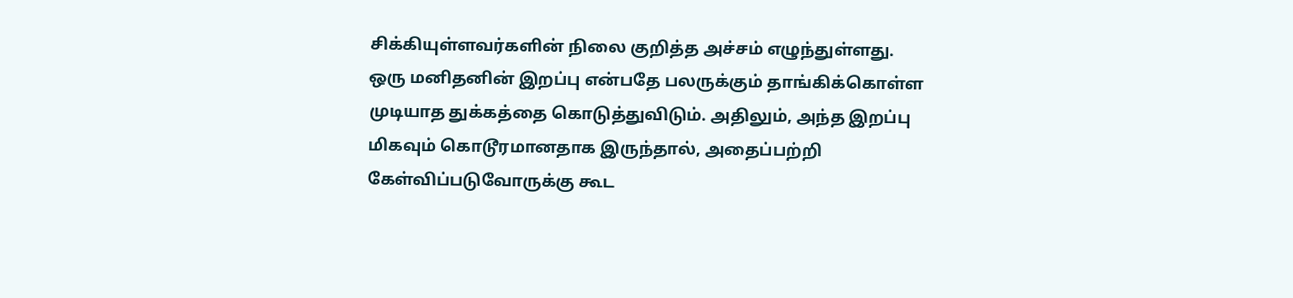சிக்கியுள்ளவர்களின் நிலை குறித்த அச்சம் எழுந்துள்ளது.
ஒரு மனிதனின் இறப்பு என்பதே பலருக்கும் தாங்கிக்கொள்ள முடியாத துக்கத்தை கொடுத்துவிடும். அதிலும், அந்த இறப்பு மிகவும் கொடூரமானதாக இருந்தால், அதைப்பற்றி கேள்விப்படுவோருக்கு கூட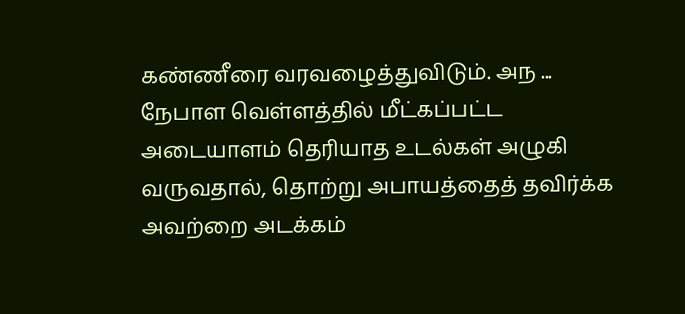கண்ணீரை வரவழைத்துவிடும். அந ...
நேபாள வெள்ளத்தில் மீட்கப்பட்ட அடையாளம் தெரியாத உடல்கள் அழுகி வருவதால், தொற்று அபாயத்தைத் தவிர்க்க அவற்றை அடக்கம்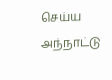செய்ய அந்நாட்டு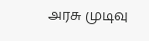அரசு முடிவு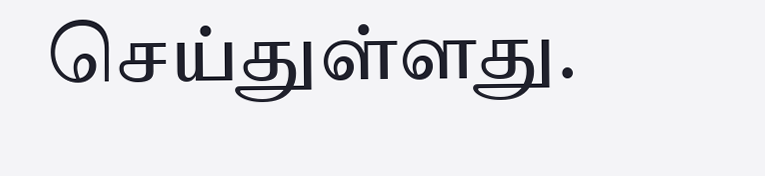செய்துள்ளது.